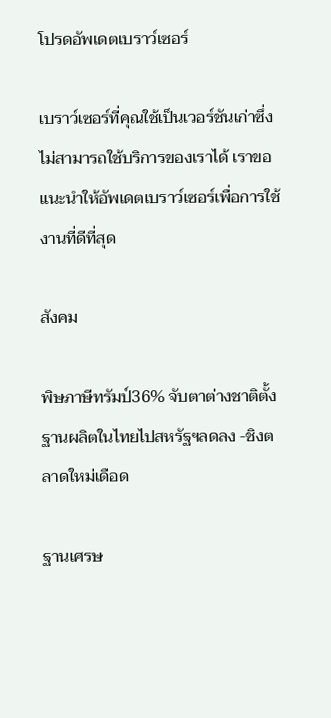โปรดอัพเดตเบราว์เซอร์

เบราว์เซอร์ที่คุณใช้เป็นเวอร์ชันเก่าซึ่งไม่สามารถใช้บริการของเราได้ เราขอแนะนำให้อัพเดตเบราว์เซอร์เพื่อการใช้งานที่ดีที่สุด

สังคม

พิษภาษีทรัมป์36% จับตาต่างชาติตั้งฐานผลิตในไทยไปสหรัฐฯลดลง -ชิงตลาดใหม่เดือด

ฐานเศรษ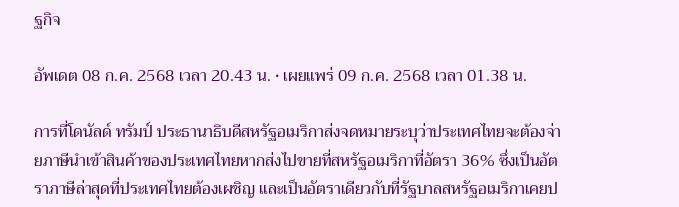ฐกิจ

อัพเดต 08 ก.ค. 2568 เวลา 20.43 น. • เผยแพร่ 09 ก.ค. 2568 เวลา 01.38 น.

การที่โดนัลด์ ทรัมป์ ประธานาธิบดีสหรัฐอเมริกาส่งจดหมายระบุว่าประเทศไทยจะต้องจ่ายภาษีนำเข้าสินค้าของประเทศไทยหากส่งไปขายที่สหรัฐอเมริกาที่อัตรา 36% ซึ่งเป็นอัตราภาษีล่าสุดที่ประเทศไทยต้องเผชิญ และเป็นอัตราเดียวกับที่รัฐบาลสหรัฐอเมริกาเคยป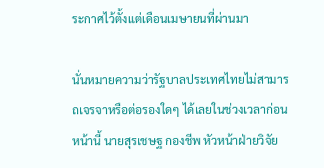ระกาศไว้ตั้งแต่เดือนเมษายนที่ผ่านมา

นั่นหมายความว่ารัฐบาลประเทศไทยไม่สามารถเจรจาหรือต่อรองใดๆ ได้เลยในช่วงเวลาก่อนหน้านี้ นายสุรเชษฐ กองชีพ หัวหน้าฝ่ายวิจัย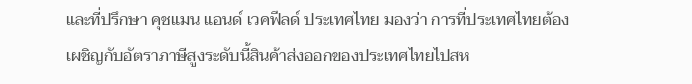และที่ปรึกษา คุชแมน แอนด์ เวคฟีลด์ ประเทศไทย มองว่า การที่ประเทศไทยต้องเผชิญกับอัตราภาษีสูงระดับนี้สินค้าส่งออกของประเทศไทยไปสห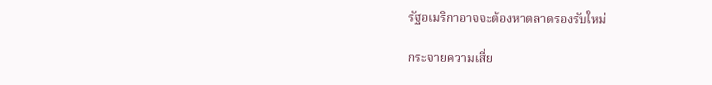รัฐอเมริกาอาจจะต้องหาตลาดรองรับใหม่

กระจายความเสี่ย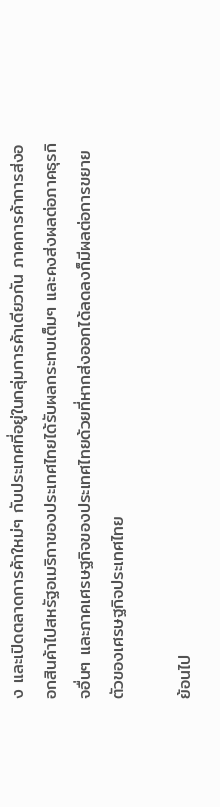ง และเปิดตลาดการค้าใหม่ๆ กับประเทศที่อยู่ในกลุ่มการค้าเดียวกัน ภาคการค้าการส่งออกสินค้าไปสหรัฐอเมริกาของประเทศไทยได้รับผลกระทบเต็มๆ และคงส่งผลต่อภาคธุรกิจอื่นๆ และภาคเศรษฐกิจของประเทศไทยด้วยที่หากส่งออกได้ลดลงก็มีผลต่อการขยายตัวของเศรษฐกิจประเทศไทย

ย้อนไป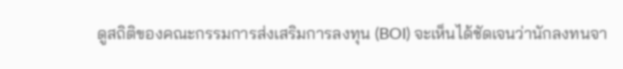ดูสถิติของคณะกรรมการส่งเสริมการลงทุน (BOI) จะเห็นได้ชัดเจนว่านักลงทนจา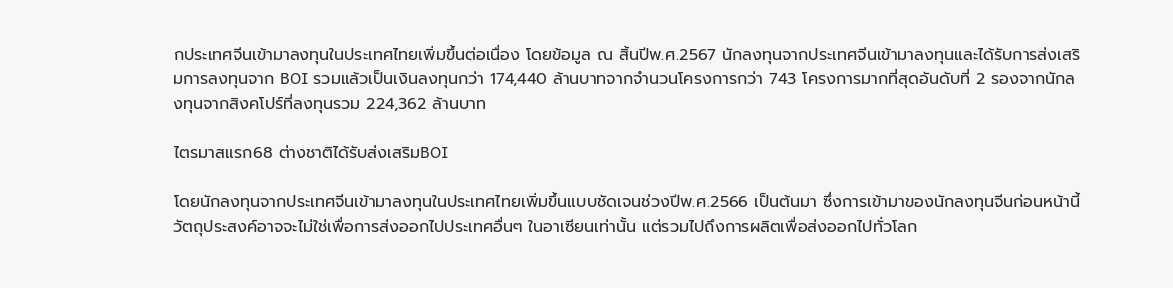กประเทศจีนเข้ามาลงทุนในประเทศไทยเพิ่มขึ้นต่อเนื่อง โดยข้อมูล ณ สิ้นปีพ.ศ.2567 นักลงทุนจากประเทศจีนเข้ามาลงทุนและได้รับการส่งเสริมการลงทุนจาก BOI รวมแล้วเป็นเงินลงทุนกว่า 174,440 ล้านบาทจากจำนวนโครงการกว่า 743 โครงการมากที่สุดอันดับที่ 2 รองจากนักลงทุนจากสิงคโปร์ที่ลงทุนรวม 224,362 ล้านบาท

ไตรมาสแรก68 ต่างชาติได้รับส่งเสริมBOI

โดยนักลงทุนจากประเทศจีนเข้ามาลงทุนในประเทศไทยเพิ่มขึ้นแบบชัดเจนช่วงปีพ.ศ.2566 เป็นต้นมา ซึ่งการเข้ามาของนักลงทุนจีนก่อนหน้านี้วัตถุประสงค์อาจจะไม่ใช่เพื่อการส่งออกไปประเทศอื่นๆ ในอาเซียนเท่านั้น แต่รวมไปถึงการผลิตเพื่อส่งออกไปทั่วโลก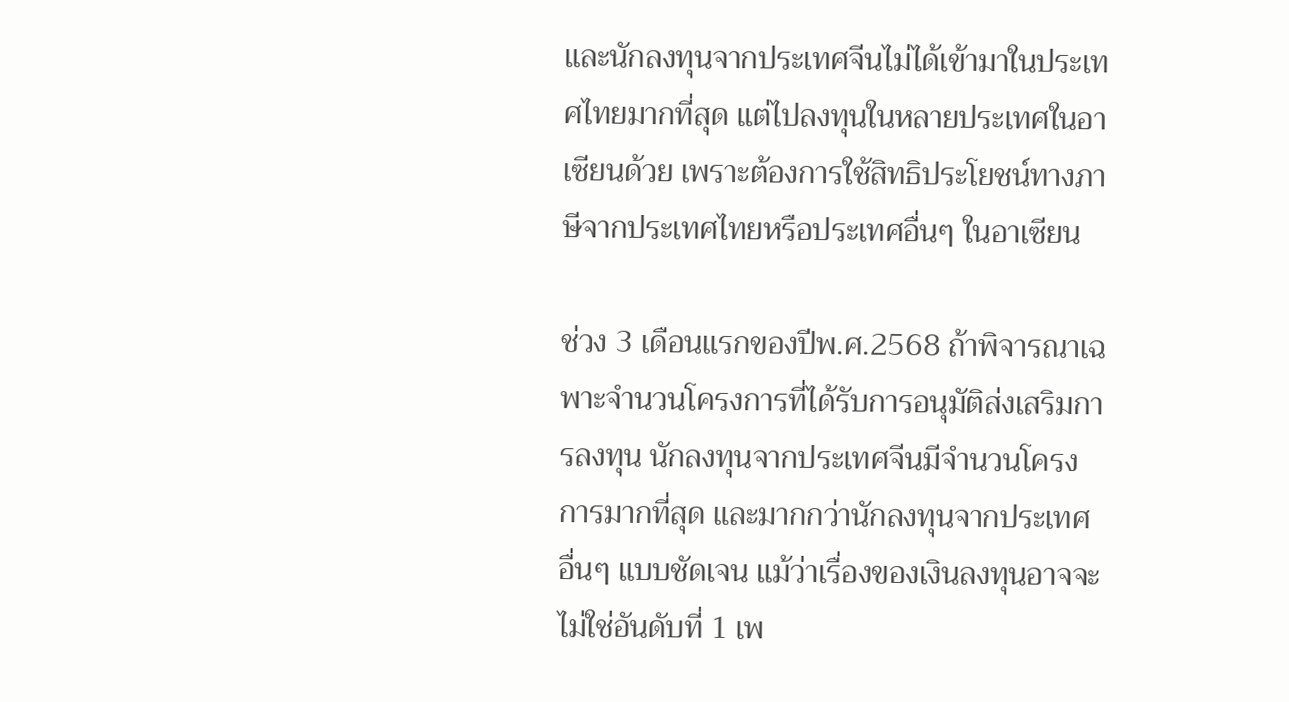และนักลงทุนจากประเทศจีนไม่ได้เข้ามาในประเทศไทยมากที่สุด แต่ไปลงทุนในหลายประเทศในอาเซียนด้วย เพราะต้องการใช้สิทธิประโยชน์ทางภาษีจากประเทศไทยหรือประเทศอื่นๆ ในอาเซียน

ช่วง 3 เดือนแรกของปีพ.ศ.2568 ถ้าพิจารณาเฉพาะจำนวนโครงการที่ได้รับการอนุมัติส่งเสริมการลงทุน นักลงทุนจากประเทศจีนมีจำนวนโครงการมากที่สุด และมากกว่านักลงทุนจากประเทศอื่นๆ แบบชัดเจน แม้ว่าเรื่องของเงินลงทุนอาจจะไม่ใช่อันดับที่ 1 เพ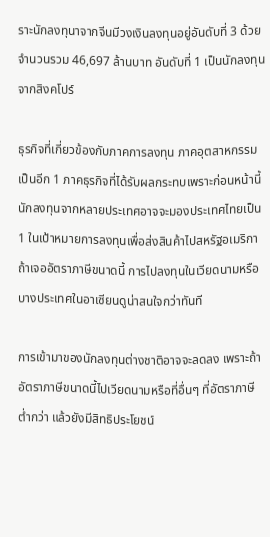ราะนักลงทุนาจากจีนมีวงเงินลงทุนอยู่อันดับที่ 3 ด้วยจำนวนรวม 46,697 ล้านบาท อันดับที่ 1 เป็นนักลงทุนจากสิงคโปร์

ธุรกิจที่เกี่ยวข้องกับภาคการลงทุน ภาคอุตสาหกรรม เป็นอีก 1 ภาคธุรกิจที่ได้รับผลกระทบเพราะก่อนหน้านี้นักลงทุนจากหลายประเทศอาจจะมองประเทศไทยเป็น 1 ในเป้าหมายการลงทุนเพื่อส่งสินค้าไปสหรัฐอเมริกา ถ้าเจออัตราภาษีขนาดนี้ การไปลงทุนในเวียดนามหรือบางประเทศในอาเซียนดูน่าสนใจกว่าทันที

การเข้ามาของนักลงทุนต่างชาติอาจจะลดลง เพราะถ้าอัตราภาษีขนาดนี้ไปเวียดนามหรือที่อื่นๆ ที่อัตราภาษีต่ำกว่า แล้วยังมีสิทธิประโยชน์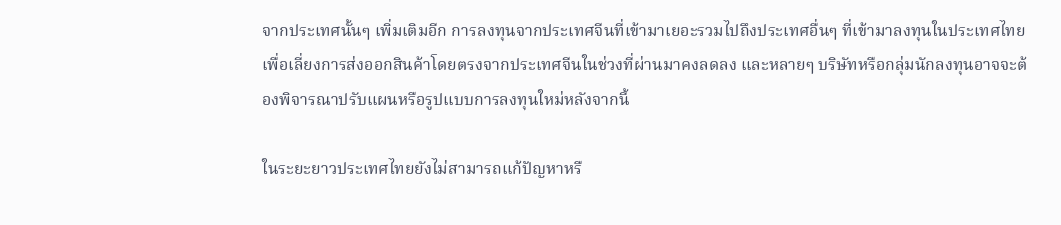จากประเทศนั้นๆ เพิ่มเติมอีก การลงทุนจากประเทศจีนที่เข้ามาเยอะรวมไปถึงประเทศอื่นๆ ที่เข้ามาลงทุนในประเทศไทยเพื่อเลี่ยงการส่งออกสินค้าโดยตรงจากประเทศจีนในช่วงที่ผ่านมาคงลดลง และหลายๆ บริษัทหรือกลุ่มนักลงทุนอาจจะต้องพิจารณาปรับแผนหรือรูปแบบการลงทุนใหม่หลังจากนี้

ในระยะยาวประเทศไทยยังไม่สามารถแก้ปัญหาหรื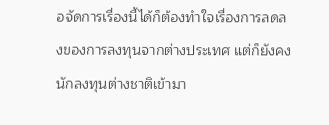อจัดการเรื่องนี้ได้ก็ต้องทำใจเรื่องการลดลงของการลงทุนจากต่างประเทศ แต่ก็ยังคงนักลงทุนต่างชาติเข้ามา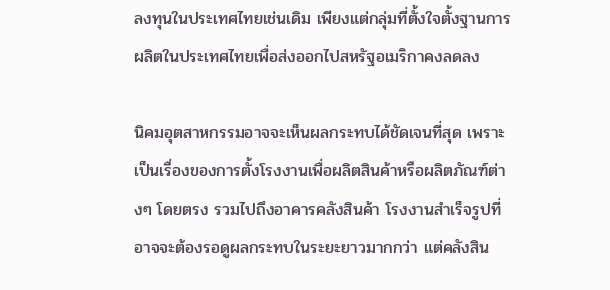ลงทุนในประเทศไทยเช่นเดิม เพียงแต่กลุ่มที่ตั้งใจตั้งฐานการผลิตในประเทศไทยเพื่อส่งออกไปสหรัฐอเมริกาคงลดลง

นิคมอุตสาหกรรมอาจจะเห็นผลกระทบได้ชัดเจนที่สุด เพราะเป็นเรื่องของการตั้งโรงงานเพื่อผลิตสินค้าหรือผลิตภัณฑ์ต่างๆ โดยตรง รวมไปถึงอาคารคลังสินค้า โรงงานสำเร็จรูปที่อาจจะต้องรอดูผลกระทบในระยะยาวมากกว่า แต่คลังสิน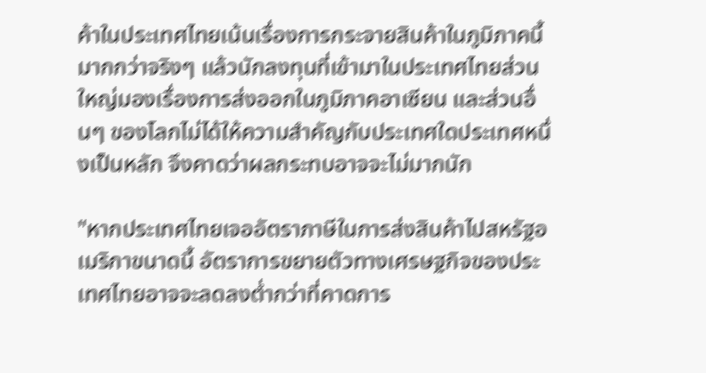ค้าในประเทศไทยเน้นเรื่องการกระจายสินค้าในภูมิภาคนี้มากกว่าจริงๆ แล้วนักลงทุนที่เข้ามาในประเทศไทยส่วนใหญ่มองเรื่องการส่งออกในภูมิภาคอาเซียน และส่วนอื่นๆ ของโลกไม่ได้ให้ความสำคัญกับประเทศใดประเทศหนึ่งเป็นหลัก จึงคาดว่าผลกระทบอาจจะไม่มากนัก

"หากประเทศไทยเจออัตราภาษีในการส่งสินค้าไปสหรัฐอเมริกาขนาดนี้ อัตราการขยายตัวทางเศรษฐกิจของประเทศไทยอาจจะลดลงต่ำกว่าที่คาดการ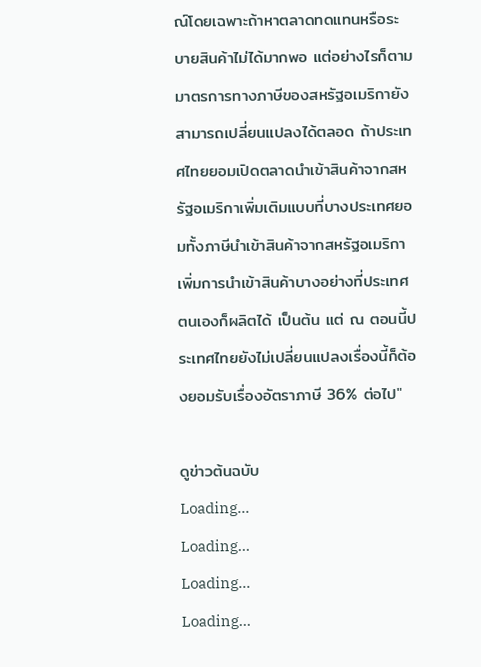ณ์โดยเฉพาะถ้าหาตลาดทดแทนหรือระบายสินค้าไม่ได้มากพอ แต่อย่างไรก็ตาม มาตรการทางภาษีของสหรัฐอเมริกายังสามารถเปลี่ยนแปลงได้ตลอด ถ้าประเทศไทยยอมเปิดตลาดนำเข้าสินค้าจากสหรัฐอเมริกาเพิ่มเติมแบบที่บางประเทศยอมทั้งภาษีนำเข้าสินค้าจากสหรัฐอเมริกา เพิ่มการนำเข้าสินค้าบางอย่างที่ประเทศตนเองก็ผลิตได้ เป็นต้น แต่ ณ ตอนนี้ประเทศไทยยังไม่เปลี่ยนแปลงเรื่องนี้ก็ต้องยอมรับเรื่องอัตราภาษี 36% ต่อไป"

ดูข่าวต้นฉบับ
Loading...
Loading...
Loading...
Loading...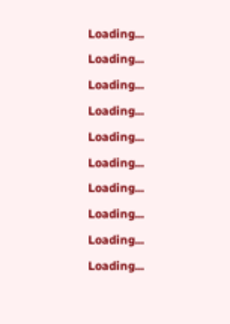Loading...
Loading...
Loading...
Loading...
Loading...
Loading...
Loading...
Loading...
Loading...
Loading...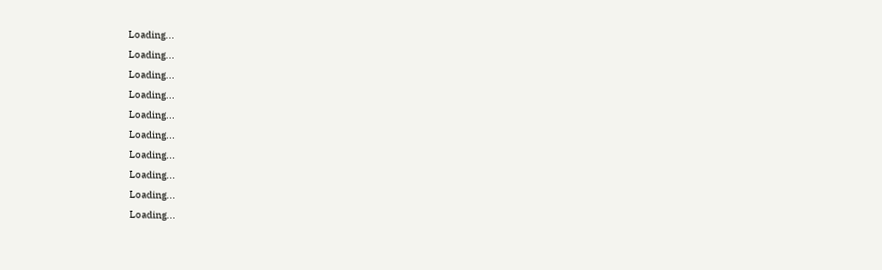Loading...
Loading...
Loading...
Loading...
Loading...
Loading...
Loading...
Loading...
Loading...
Loading...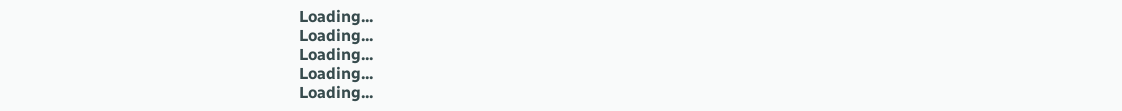Loading...
Loading...
Loading...
Loading...
Loading...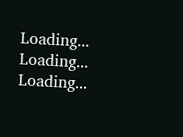Loading...
Loading...
Loading...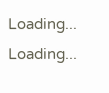Loading...
Loading...